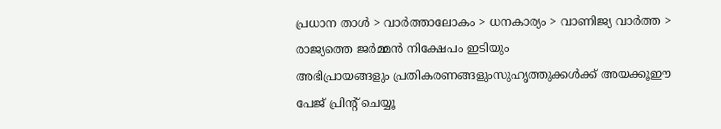പ്രധാന താള്‍ > വാര്‍ത്താലോകം > ധനകാര്യം > വാണിജ്യ വാര്‍ത്ത > രാജ്യത്തെ ജര്‍മ്മന്‍ നിക്ഷേപം ഇടിയും
അഭിപ്രായങ്ങളും പ്രതികരണങ്ങളുംസുഹൃത്തുക്കള്‍ക്ക് അയക്കൂഈ പേജ് പ്രിന്‍റ് ചെയ്യൂ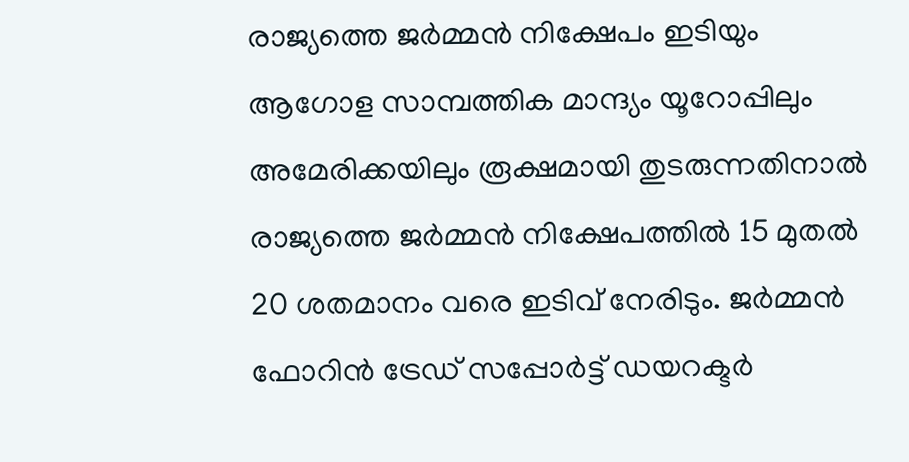രാജ്യത്തെ ജര്‍മ്മന്‍ നിക്ഷേപം ഇടിയും
ആഗോള സാമ്പത്തിക മാന്ദ്യം യൂ‍റോപ്പിലും അമേരിക്കയിലും രൂക്ഷമായി തുടരുന്നതിനാല്‍ രാജ്യത്തെ ജര്‍മ്മന്‍ നിക്ഷേപത്തില്‍ 15 മുതല്‍ 20 ശതമാനം വരെ ഇടിവ് നേരിടും. ജര്‍മ്മന്‍ ഫോറിന്‍ ട്രേഡ് സപ്പോര്‍ട്ട് ഡയറക്ടര്‍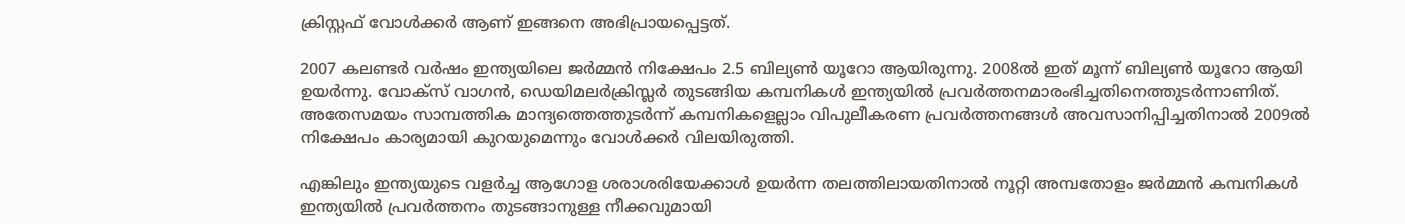ക്രിസ്റ്റഫ് വോള്‍ക്കര്‍ ആണ് ഇങ്ങനെ അഭിപ്രായപ്പെട്ടത്.

2007 കലണ്ടര്‍ വര്‍ഷം ഇന്ത്യയിലെ ജര്‍മ്മന്‍ നിക്ഷേപം 2.5 ബില്യണ്‍ യൂറോ ആയിരുന്നു. 2008ല്‍ ഇത് മൂന്ന് ബില്യണ്‍ യൂറോ ആയി ഉയര്‍ന്നു. വോക്സ് വാഗന്‍, ഡെയിമലര്‍ക്രിസ്ലര്‍ തുടങ്ങിയ കമ്പനികള്‍ ഇന്ത്യയില്‍ പ്രവര്‍ത്തനമാരംഭിച്ചതിനെത്തുടര്‍ന്നാ‍ണിത്. അതേസമയം സാമ്പത്തിക മാന്ദ്യത്തെത്തുടര്‍ന്ന് കമ്പനികളെല്ലാം വിപുലീകരണ പ്രവര്‍ത്തനങ്ങള്‍ അവസാനിപ്പിച്ചതിനാല്‍ 2009ല്‍ നിക്ഷേപം കാര്യമായി കുറയുമെന്നും വോള്‍ക്കര്‍ വിലയിരുത്തി.

എങ്കിലും ഇന്ത്യയുടെ വളര്‍ച്ച ആഗോള ശരാശരിയേക്കാള്‍ ഉയര്‍ന്ന തലത്തിലായതിനാല്‍ നൂറ്റി അമ്പതോളം ജര്‍മ്മന്‍ കമ്പനികള്‍ ഇന്ത്യയില്‍ പ്രവര്‍ത്തനം തുടങ്ങാനുള്ള നീക്കവുമായി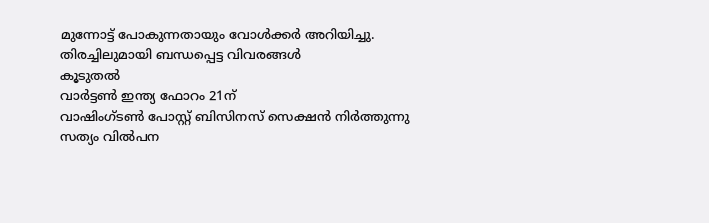മുന്നോട്ട് പോകുന്നതായും വോള്‍ക്കര്‍ അറിയിച്ചു.
തിരച്ചിലുമായി ബന്ധപ്പെട്ട വിവരങ്ങള്‍
കൂടുതല്‍
വാര്‍ട്ടണ്‍ ഇന്ത്യ ഫോറം 21ന്
വാഷിംഗ്ടണ്‍ പോസ്റ്റ് ബിസിനസ് സെക്ഷന്‍ നിര്‍ത്തുന്നു
സത്യം വില്‍പന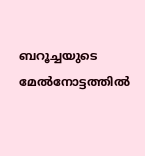ബറൂച്ചയുടെ മേല്‍നോട്ടത്തില്‍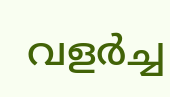വളര്‍ച്ച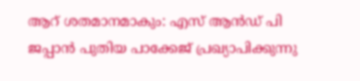ആറ് ശതമാനമാകും: എസ് ആന്‍ഡ് പി
ജപ്പാന്‍ പുതിയ പാക്കേജ് പ്രഖ്യാപിക്കുന്നു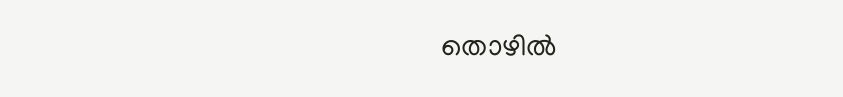തൊഴില്‍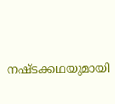നഷ്ടക്കഥയുമായി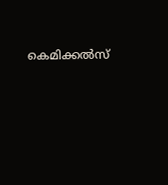കെമിക്കല്‍സ്